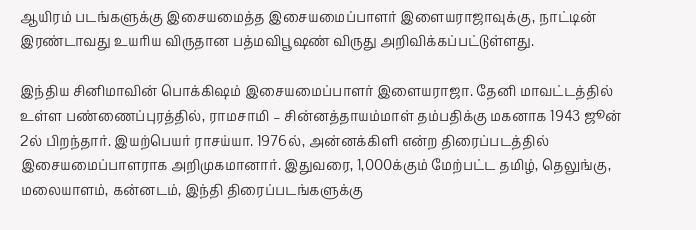ஆயிரம் படங்களுக்கு இசையமைத்த இசையமைப்பாளர் இளையராஜாவுக்கு, நாட்டின் இரண்டாவது உயரிய விருதான பத்மவிபூஷண் விருது அறிவிக்கப்பட்டுள்ளது.

இந்திய சினிமாவின் பொக்கிஷம் இசையமைப்பாளர் இளையராஜா. தேனி மாவட்டத்தில் உள்ள பண்ணைப்புரத்தில், ராமசாமி – சின்னத்தாயம்மாள் தம்பதிக்கு மகனாக 1943 ஜூன் 2ல் பிறந்தார். இயற்பெயர் ராசய்யா. 1976ல், அன்னக்கிளி என்ற திரைப்படத்தில் இசையமைப்பாளராக அறிமுகமானார். இதுவரை, 1,000க்கும் மேற்பட்ட தமிழ், தெலுங்கு, மலையாளம், கன்னடம், இந்தி திரைப்படங்களுக்கு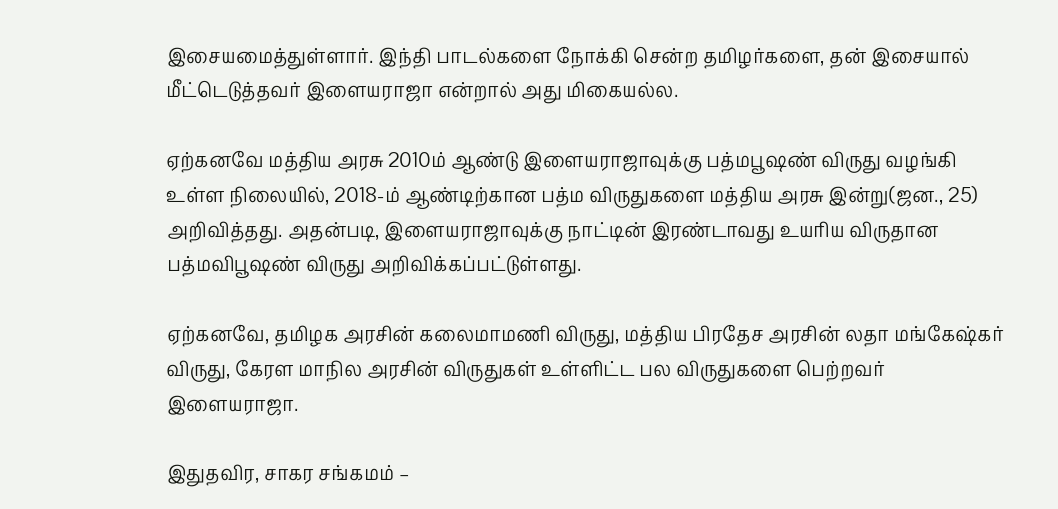இசையமைத்துள்ளார். இந்தி பாடல்களை நோக்கி சென்ற தமிழர்களை, தன் இசையால் மீட்டெடுத்தவர் இளையராஜா என்றால் அது மிகையல்ல.

ஏற்கனவே மத்திய அரசு 2010ம் ஆண்டு இளையராஜாவுக்கு பத்மபூஷண் விருது வழங்கி உள்ள நிலையில், 2018-ம் ஆண்டிற்கான பத்ம விருதுகளை மத்திய அரசு இன்று(ஜன., 25) அறிவித்தது. அதன்படி, இளையராஜாவுக்கு நாட்டின் இரண்டாவது உயரிய விருதான பத்மவிபூஷண் விருது அறிவிக்கப்பட்டுள்ளது.

ஏற்கனவே, தமிழக அரசின் கலைமாமணி விருது, மத்திய பிரதேச அரசின் லதா மங்கேஷ்கர் விருது, கேரள மாநில அரசின் விருதுகள் உள்ளிட்ட பல விருதுகளை பெற்றவர் இளையராஜா.

இதுதவிர, சாகர சங்கமம் –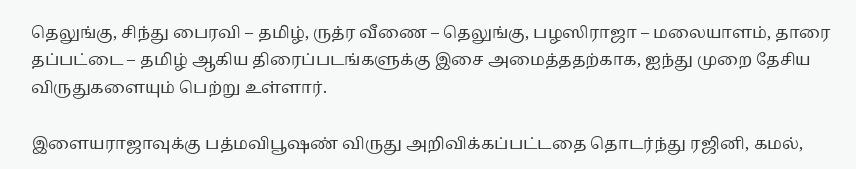தெலுங்கு, சிந்து பைரவி – தமிழ், ருத்ர வீணை – தெலுங்கு, பழஸிராஜா – மலையாளம், தாரை தப்பட்டை – தமிழ் ஆகிய திரைப்படங்களுக்கு இசை அமைத்ததற்காக, ஐந்து முறை தேசிய விருதுகளையும் பெற்று உள்ளார்.

இளையராஜாவுக்கு பத்மவிபூஷண் விருது அறிவிக்கப்பட்டதை தொடர்ந்து ரஜினி, கமல்,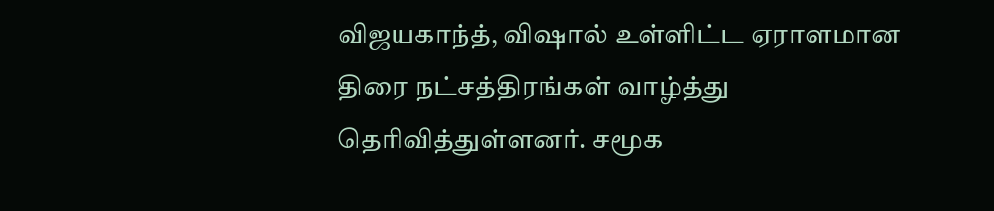விஜயகாந்த், விஷால் உள்ளிட்ட ஏராளமான திரை நட்சத்திரங்கள் வாழ்த்து தெரிவித்துள்ளனர். சமூக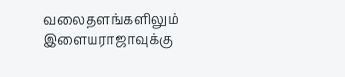வலைதளங்களிலும் இளையராஜாவுக்கு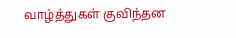வாழ்த்துகள் குவிந்தன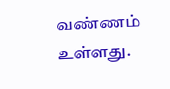வண்ணம் உள்ளது.